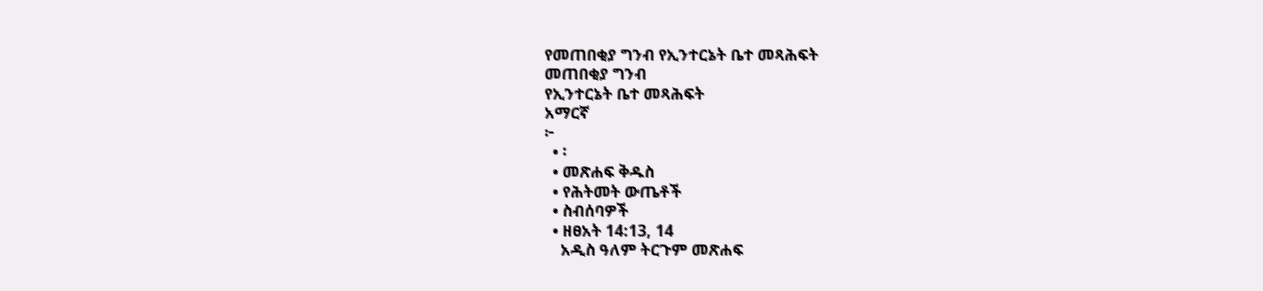የመጠበቂያ ግንብ የኢንተርኔት ቤተ መጻሕፍት
መጠበቂያ ግንብ
የኢንተርኔት ቤተ መጻሕፍት
አማርኛ
፦
  • ፡
  • መጽሐፍ ቅዱስ
  • የሕትመት ውጤቶች
  • ስብሰባዎች
  • ዘፀአት 14:13, 14
    አዲስ ዓለም ትርጉም መጽሐፍ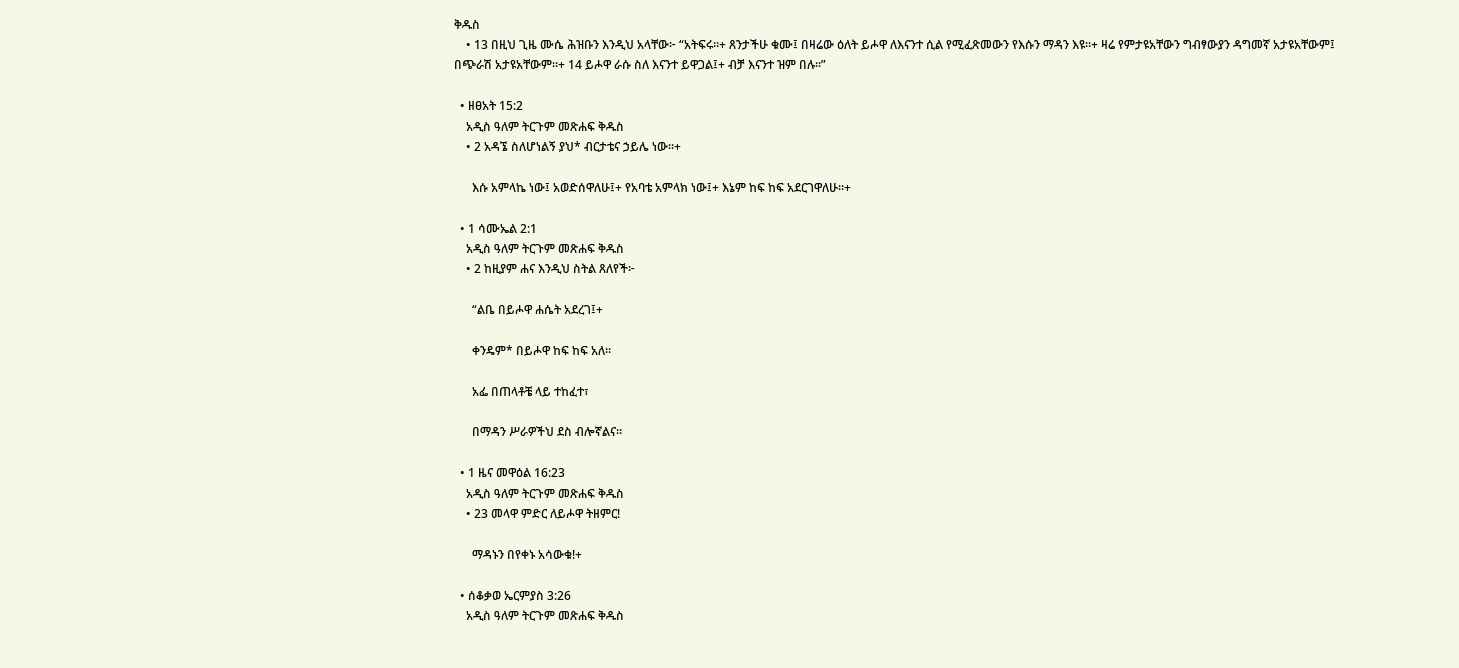ቅዱስ
    • 13 በዚህ ጊዜ ሙሴ ሕዝቡን እንዲህ አላቸው፦ “አትፍሩ።+ ጸንታችሁ ቁሙ፤ በዛሬው ዕለት ይሖዋ ለእናንተ ሲል የሚፈጽመውን የእሱን ማዳን እዩ።+ ዛሬ የምታዩአቸውን ግብፃውያን ዳግመኛ አታዩአቸውም፤ በጭራሽ አታዩአቸውም።+ 14 ይሖዋ ራሱ ስለ እናንተ ይዋጋል፤+ ብቻ እናንተ ዝም በሉ።”

  • ዘፀአት 15:2
    አዲስ ዓለም ትርጉም መጽሐፍ ቅዱስ
    • 2 አዳኜ ስለሆነልኝ ያህ* ብርታቴና ኃይሌ ነው።+

      እሱ አምላኬ ነው፤ አወድሰዋለሁ፤+ የአባቴ አምላክ ነው፤+ እኔም ከፍ ከፍ አደርገዋለሁ።+

  • 1 ሳሙኤል 2:1
    አዲስ ዓለም ትርጉም መጽሐፍ ቅዱስ
    • 2 ከዚያም ሐና እንዲህ ስትል ጸለየች፦

      “ልቤ በይሖዋ ሐሴት አደረገ፤+

      ቀንዴም* በይሖዋ ከፍ ከፍ አለ።

      አፌ በጠላቶቼ ላይ ተከፈተ፣

      በማዳን ሥራዎችህ ደስ ብሎኛልና።

  • 1 ዜና መዋዕል 16:23
    አዲስ ዓለም ትርጉም መጽሐፍ ቅዱስ
    • 23 መላዋ ምድር ለይሖዋ ትዘምር!

      ማዳኑን በየቀኑ አሳውቁ!+

  • ሰቆቃወ ኤርምያስ 3:26
    አዲስ ዓለም ትርጉም መጽሐፍ ቅዱስ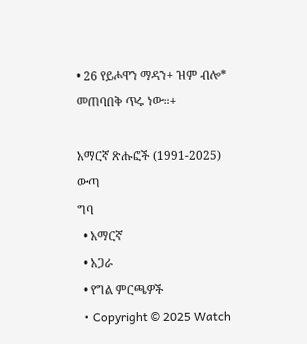• 26 የይሖዋን ማዳን+ ዝም ብሎ* መጠባበቅ ጥሩ ነው።+

አማርኛ ጽሑፎች (1991-2025)
ውጣ
ግባ
  • አማርኛ
  • አጋራ
  • የግል ምርጫዎች
  • Copyright © 2025 Watch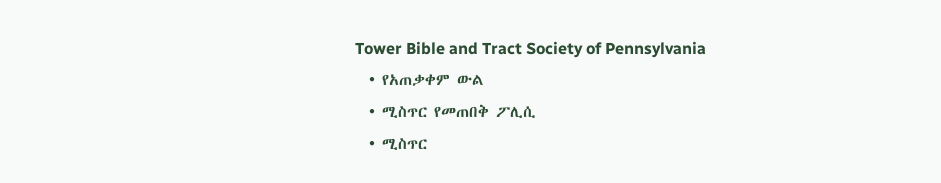Tower Bible and Tract Society of Pennsylvania
  • የአጠቃቀም ውል
  • ሚስጥር የመጠበቅ ፖሊሲ
  • ሚስጥር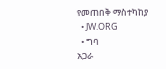የመጠበቅ ማስተካከያ
  • JW.ORG
  • ግባ
አጋራ